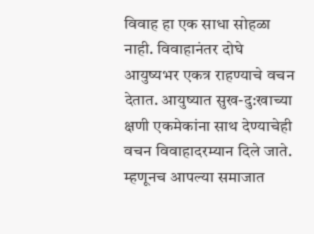विवाह हा एक साधा सोहळा नाही. विवाहानंतर दोघे आयुष्यभर एकत्र राहण्याचे वचन देतात. आयुष्यात सुख-दु:खाच्या क्षणी एकमेकांना साथ देण्याचेही वचन विवाहादरम्यान दिले जाते. म्हणूनच आपल्या समाजात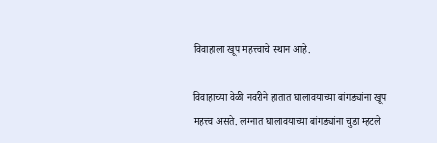विवाहाला खूप महत्त्वाचे स्थान आहे.

विवाहाच्या वेळी नवरीने हातात घालावयाच्या बांगड्यांना खूप महत्त्व असते. लग्नात घालावयाच्या बांगड्यांना चुडा म्हटले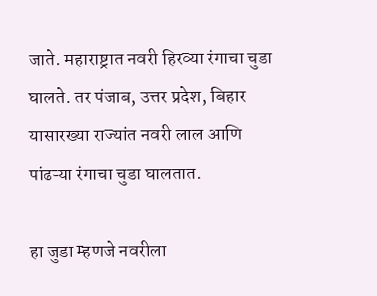जाते. महाराष्ट्रात नवरी हिरव्या रंगाचा चुडा घालते. तर पंजाब, उत्तर प्रदेश, बिहार यासारख्या राज्यांत नवरी लाल आणि पांढऱ्या रंगाचा चुडा घालतात.

हा जुडा म्हणजे नवरीला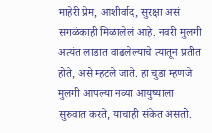माहेरी प्रेम, आशीर्वाद, सुरक्षा असं सगळंकाही मिळालेलं आहे. नवरी मुलगी अत्यंत लाडात वाढलेल्याचे त्यातून प्रतीत होते, असे म्हटले जाते. हा चुडा म्हणजे मुलगी आपल्या नव्या आयुष्याला सुरुवात करते, याचाही संकेत असतो.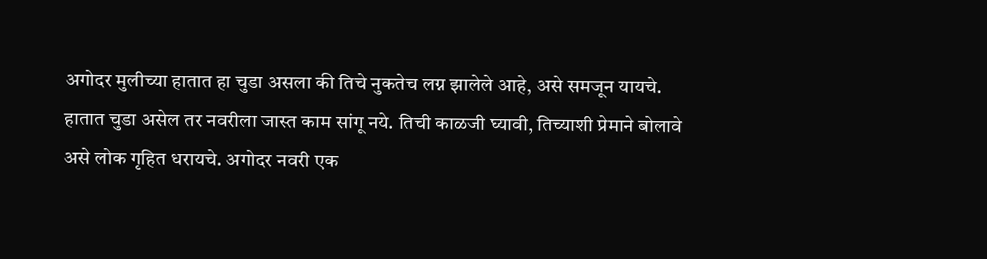अगोदर मुलीच्या हातात हा चुडा असला की तिचे नुकतेच लग्न झालेले आहे, असे समजून यायचे. हातात चुडा असेल तर नवरीला जास्त काम सांगू नये. तिची काळजी घ्यावी, तिच्याशी प्रेमाने बोलावे असे लोक गृहित धरायचे. अगोदर नवरी एक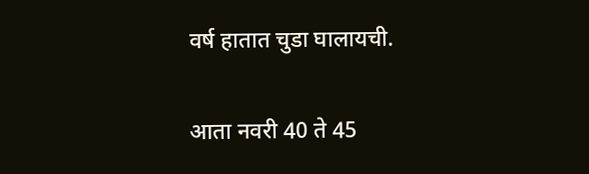वर्ष हातात चुडा घालायची.

आता नवरी 40 ते 45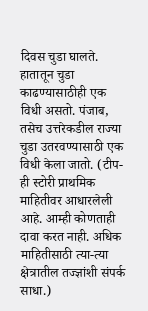दिवस चुडा घालते. हातातून चुडा काढण्यासाठीही एक विधी असतो. पंजाब, तसेच उत्तरेकडील राज्या चुडा उतरवण्यासाठी एक विधी केला जातो. (टीप- ही स्टोरी प्राथमिक माहितीवर आधारलेली आहे. आम्ही कोणताही दावा करत नाही. अधिक माहितीसाठी त्या-त्या क्षेत्रातील तज्ज्ञांशी संपर्क साधा.)